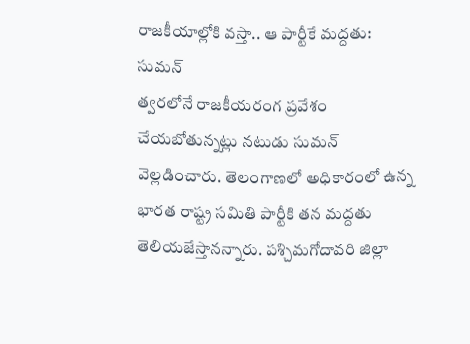రాజకీయాల్లోకి వస్తా.. ఆ పార్టీకే మద్దతు: సుమన్
త్వరలోనే రాజకీయరంగ ప్రవేశం చేయబోతున్నట్లు నటుడు సుమన్ వెల్లడించారు. తెలంగాణలో అధికారంలో ఉన్న భారత రాష్ట్ర సమితి పార్టీకి తన మద్దతు తెలియజేస్తానన్నారు. పశ్చిమగోదావరి జిల్లా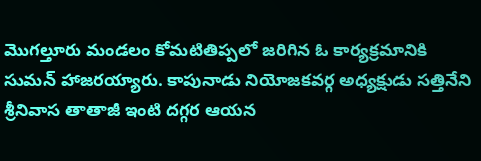మొగల్తూరు మండలం కోమటితిప్పలో జరిగిన ఓ కార్యక్రమానికి సుమన్ హాజరయ్యారు. కాపునాడు నియోజకవర్గ అధ్యక్షుడు సత్తినేని శ్రీనివాస తాతాజీ ఇంటి దగ్గర ఆయన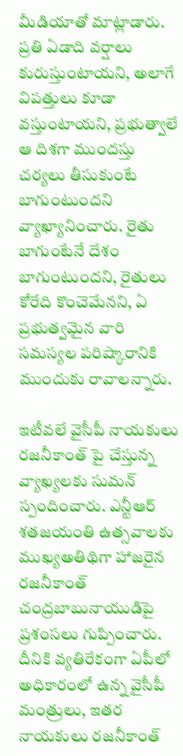మీడియాతో మాట్లాడారు.
ప్రతి ఏడాది వర్షాలు కురుస్తుంటాయని, అలాగే విపత్తులు కూడా వస్తుంటాయని, ప్రభుత్వాలే ఆ దిశగా ముందస్తు చర్యలు తీసుకుంటే బాగుంటుందని వ్యాఖ్యానించారు. రైతు బాగుంటేనే దేశం బాగుంటుందని, రైతులు కోరేది కొంచెమేనని, ఏ ప్రభుత్వమైన వారి సమస్యల పరిష్కారానికి ముందుకు రావాలన్నారు.

ఇటీవలే వైసీపీ నాయకులు రజనీకాంత్ పై చేస్తున్న వ్యాఖ్యలకు సుమన్ స్పందించారు. ఎన్టీఆర్ శతజయంతి ఉత్సవాలకు ముఖ్యఅతిథిగా హాజరైన రజనీకాంత్ చంద్రబాబునాయుడిపై ప్రశంసలు గుప్పించారు. దీనికి వ్యతిరేకంగా ఏపీలో అధికారంలో ఉన్న వైసీపీ మంత్రులు, ఇతర నాయకులు రజనీకాంత్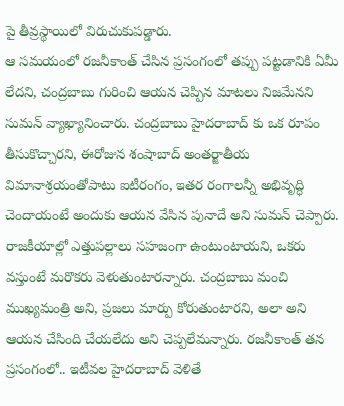పై తీవ్రస్థాయిలో విరుచుకుపడ్డారు.
ఆ సమయంలో రజనీకాంత్ చేసిన ప్రసంగంలో తప్పు పట్టడానికి ఏమీ లేదని, చంద్రబాబు గురించి ఆయన చెప్పిన మాటలు నిజమేనని సుమన్ వ్యాఖ్యానించారు. చంద్రబాబు హైదరాబాద్ కు ఒక రూపం తీసుకొచ్చారని, ఈరోజున శంషాబాద్ అంతర్జాతీయ విమానాశ్రయంతోపాటు ఐటీరంగం, ఇతర రంగాలన్నీ అభివృద్ధి చెందాయంటే అందుకు ఆయన వేసిన పునాదే అని సుమన్ చెప్పారు.
రాజకీయాల్లో ఎత్తుపల్లాలు సహజంగా ఉంటుంటాయని, ఒకరు వస్తుంటే మరొకరు వెళుతుంటారన్నారు. చంద్రబాబు మంచి ముఖ్యమంత్రి అని, ప్రజలు మార్పు కోరుతుంటారని, అలా అని ఆయన చేసింది చేయలేదు అని చెప్పలేమన్నారు. రజనీకాంత్ తన ప్రసంగంలో.. ఇటీవల హైదరాబాద్ వెళితే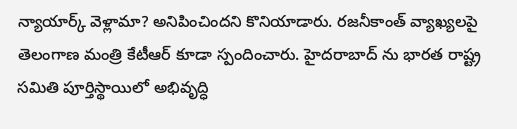న్యాయార్క్ వెళ్లామా? అనిపించిందని కొనియాడారు. రజనీకాంత్ వ్యాఖ్యలపై తెలంగాణ మంత్రి కేటీఆర్ కూడా స్పందించారు. హైదరాబాద్ ను భారత రాష్ట్ర సమితి పూర్తిస్థాయిలో అభివృద్ధి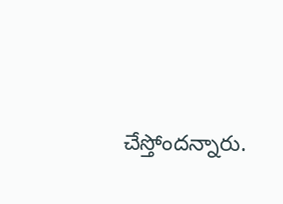చేస్తోందన్నారు.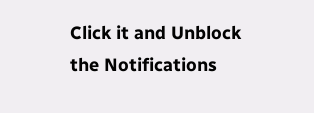Click it and Unblock the Notifications